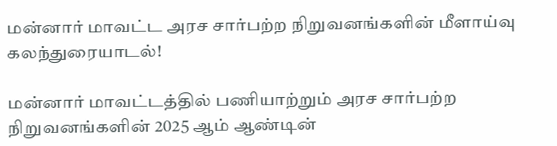மன்னார் மாவட்ட அரச சார்பற்ற நிறுவனங்களின் மீளாய்வு கலந்துரையாடல்!

மன்னார் மாவட்டத்தில் பணியாற்றும் அரச சார்பற்ற நிறுவனங்களின் 2025 ஆம் ஆண்டின்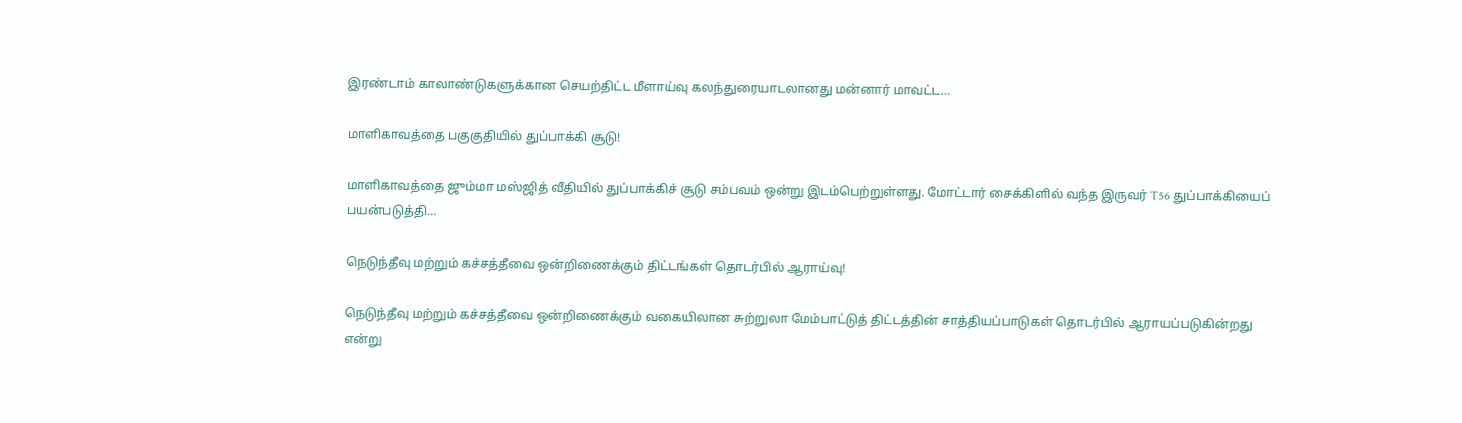இரண்டாம் காலாண்டுகளுக்கான செயற்திட்ட மீளாய்வு கலந்துரையாடலானது மன்னார் மாவட்ட…

மாளிகாவத்தை பகுகுதியில் துப்பாக்கி சூடு!

மாளிகாவத்தை ஜும்மா மஸ்ஜித் வீதியில் துப்பாக்கிச் சூடு சம்பவம் ஒன்று இடம்பெற்றுள்ளது. மோட்டார் சைக்கிளில் வந்த இருவர் T56 துப்பாக்கியைப் பயன்படுத்தி…

நெடுந்தீவு மற்றும் கச்சத்தீவை ஒன்றிணைக்கும் திட்டங்கள் தொடர்பில் ஆராய்வு!

நெடுந்தீவு மற்றும் கச்சத்தீவை ஒன்றிணைக்கும் வகையிலான சுற்றுலா மேம்பாட்டுத் திட்டத்தின் சாத்தியப்பாடுகள் தொடர்பில் ஆராயப்படுகின்றது என்று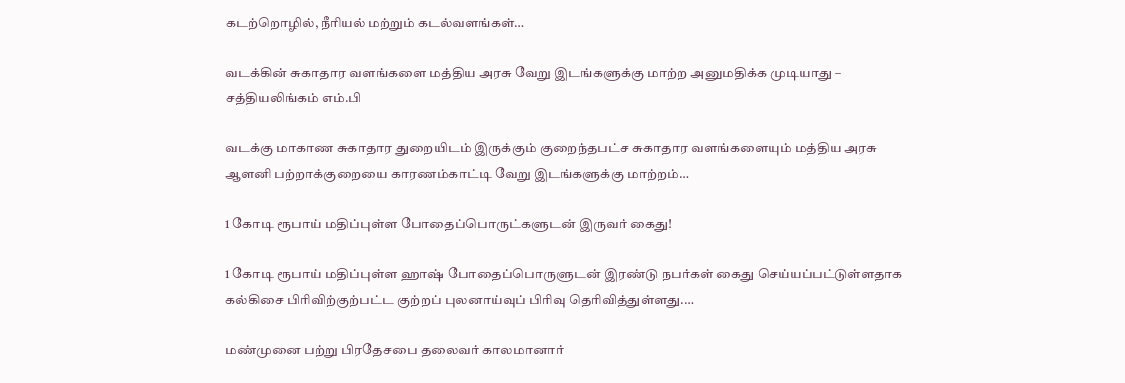கடற்றொழில், நீரியல் மற்றும் கடல்வளங்கள்…

வடக்கின் சுகாதார வளங்களை மத்திய அரசு வேறு இடங்களுக்கு மாற்ற அனுமதிக்க முடியாது – சத்தியலிங்கம் எம்.பி

வடக்கு மாகாண சுகாதார துறையிடம் இருக்கும் குறைந்தபட்ச சுகாதார வளங்களையும் மத்திய அரசு ஆளனி பற்றாக்குறையை காரணம்காட்டி வேறு இடங்களுக்கு மாற்றம்…

1 கோடி ரூபாய் மதிப்புள்ள போதைப்பொருட்களுடன் இருவர் கைது!

1 கோடி ரூபாய் மதிப்புள்ள ஹாஷ் போதைப்பொருளுடன் இரண்டு நபர்கள் கைது செய்யப்பட்டுள்ளதாக கல்கிசை பிரிவிற்குற்பட்ட குற்றப் புலனாய்வுப் பிரிவு தெரிவித்துள்ளது.…

மண்முனை பற்று பிரதேசபை தலைவர் காலமானார்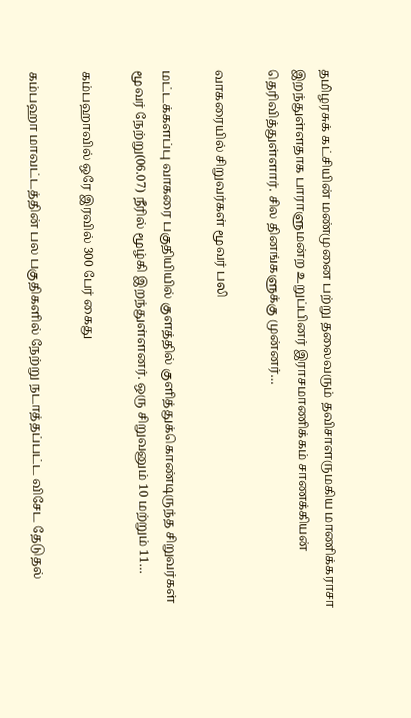தமிழரசுக் கட்சியின் மண்முனை பற்று தலைவரும் தவிசாளருமகிய மாணிக்கராசா இறந்துள்ளதாக பாராளுமன்ற உறுப்பினர் இராசமாணிக்கம் சாணக்கியன் தெரிவித்துள்ளார். சில தினங்களுக்கு முன்னர்…

வாகரையில் சிறுவர்கள் மூவர் பலி

மட்டக்களப்பு வாகரை பகுதியியில் குளத்தில் குளித்துக்கொண்டிருந்த சிறுவர்கள் மூவர் நேற்று(06.07) நீரில் மூழ்கி இறந்துள்ளனர். ஒரு சிறுவனும் 10 மற்றும் 11…

கம்பஹாவில் ஒரே இரவில் 300 பேர் கைது

கம்பஹா மாவட்டத்தின் பல பகுதிகளில் நேற்று நடாத்தப்பட்ட விசேட தேடுதல்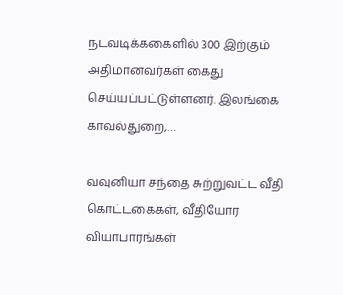நடவடிக்ககைளில் 300 இற்கும் அதிமானவர்கள் கைது செய்யப்பட்டுள்ளனர். இலங்கை காவல்துறை,…

வவுனியா சந்தை சுற்றுவட்ட வீதி கொட்டகைகள், வீதியோர வியாபாரங்கள்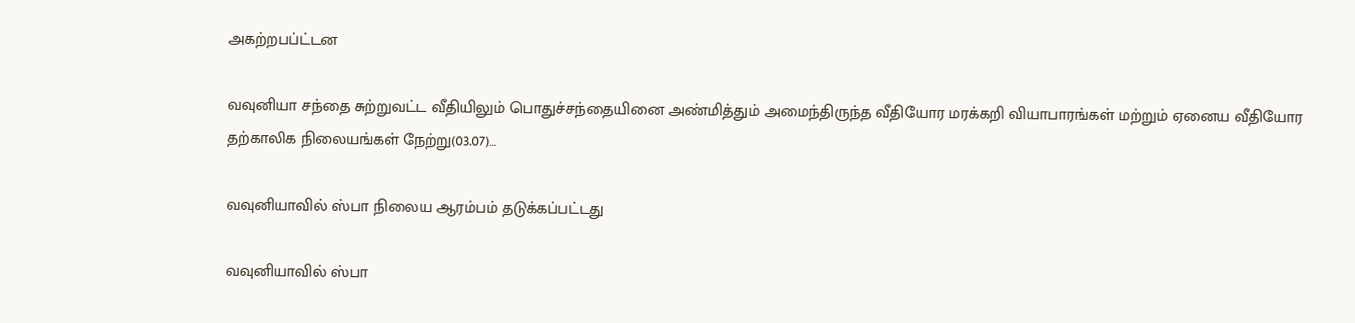அகற்றபப்ட்டன

வவுனியா சந்தை சுற்றுவட்ட வீதியிலும் பொதுச்சந்தையினை அண்மித்தும் அமைந்திருந்த வீதியோர மரக்கறி வியாபாரங்கள் மற்றும் ஏனைய வீதியோர தற்காலிக நிலையங்கள் நேற்று(03.07)…

வவுனியாவில் ஸ்பா நிலைய ஆரம்பம் தடுக்கப்பட்டது

வவுனியாவில் ஸ்பா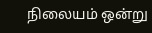நிலையம் ஒன்று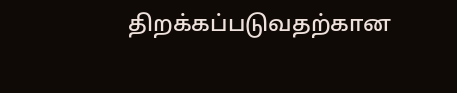திறக்கப்படுவதற்கான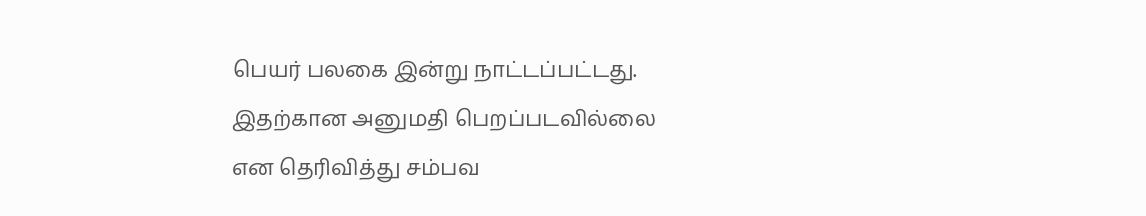பெயர் பலகை இன்று நாட்டப்பட்டது. இதற்கான அனுமதி பெறப்படவில்லை என தெரிவித்து சம்பவ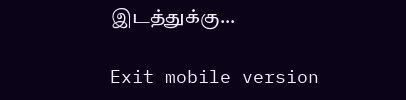இடத்துக்கு…

Exit mobile version